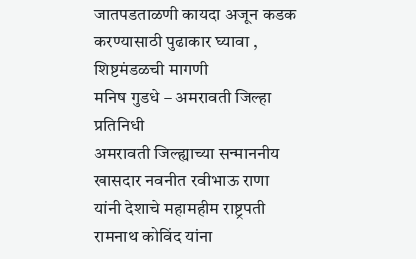जातपडताळणी कायदा अजून कडक करण्यासाठी पुढाकार घ्यावा , शिष्टमंडळची मागणी
मनिष गुडधे – अमरावती जिल्हा प्रतिनिधी
अमरावती जिल्ह्याच्या सन्माननीय खासदार नवनीत रवीभाऊ राणा यांनी देशाचे महामहीम राष्ट्रपती रामनाथ कोविंद यांना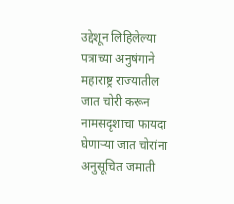उद्देशून लिहिलेल्या पत्राच्या अनुषंगाने महाराष्ट्र राज्यातील जात चोरी करून नामसदृशाचा फायदा घेणाऱ्या जात चोरांना अनुसूचित जमाती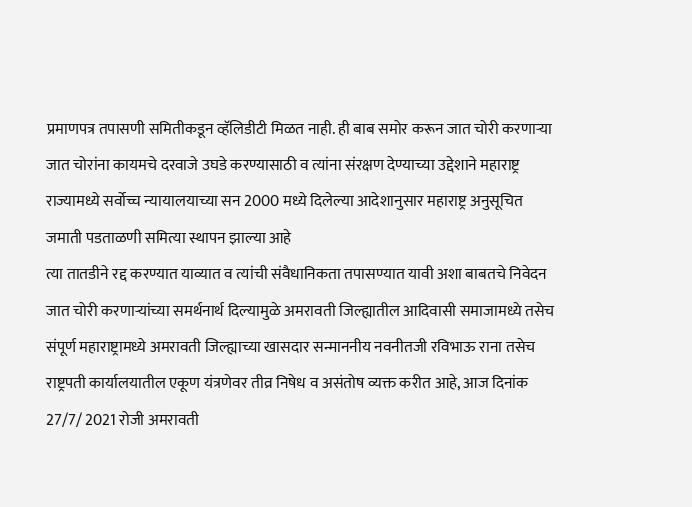प्रमाणपत्र तपासणी समितीकडून व्हॅलिडीटी मिळत नाही. ही बाब समोर करून जात चोरी करणाऱ्या जात चोरांना कायमचे दरवाजे उघडे करण्यासाठी व त्यांना संरक्षण देण्याच्या उद्देशाने महाराष्ट्र राज्यामध्ये सर्वोच्च न्यायालयाच्या सन 2000 मध्ये दिलेल्या आदेशानुसार महाराष्ट्र अनुसूचित जमाती पडताळणी समित्या स्थापन झाल्या आहे
त्या तातडीने रद्द करण्यात याव्यात व त्यांची संवैधानिकता तपासण्यात यावी अशा बाबतचे निवेदन जात चोरी करणाऱ्यांच्या समर्थनार्थ दिल्यामुळे अमरावती जिल्ह्यातील आदिवासी समाजामध्ये तसेच संपूर्ण महाराष्ट्रामध्ये अमरावती जिल्ह्याच्या खासदार सन्माननीय नवनीतजी रविभाऊ राना तसेच राष्ट्रपती कार्यालयातील एकूण यंत्रणेवर तीव्र निषेध व असंतोष व्यक्त करीत आहे, आज दिनांक 27/7/ 2021 रोजी अमरावती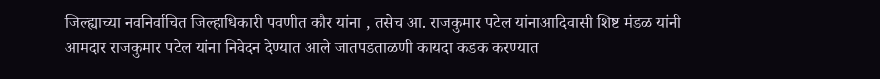जिल्ह्याच्या नवनिर्वाचित जिल्हाधिकारी पवणीत कौर यांना , तसेच आ. राजकुमार पटेल यांनाआदिवासी शिष्ट मंडळ यांनी आमदार राजकुमार पटेल यांना निवेदन देण्यात आले जातपडताळणी कायदा कडक करण्यात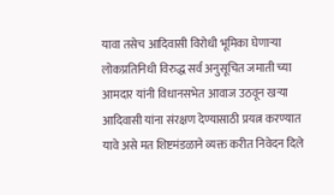यावा तसेच आदिवासी विरोधी भूमिका घेणाऱ्या लोकप्रतिनिधी विरुद्ध सर्व अनुसूचित जमाती च्या आमदार यांनी विधानसभेत आवाज उठवून खऱ्या आदिवासी यांना संरक्षण देण्यासाठी प्रयत्न करण्यात यावे असे मत शिष्टमंडळाने व्यक्त करीत निवेदन दिले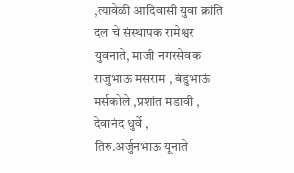,त्यावेळी आदिवासी युवा क्रांति दल चे संस्थापक रामेश्वर युवनाते, माजी नगरसेवक राजुभाऊ मसराम , बंडुभाऊं मर्सकोले ,प्रशांत मडावी , देवानंद धुर्वे ,
तिरु.अर्जुनभाऊ यूनाते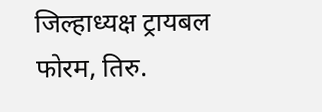जिल्हाध्यक्ष ट्रायबल फोरम, तिरु.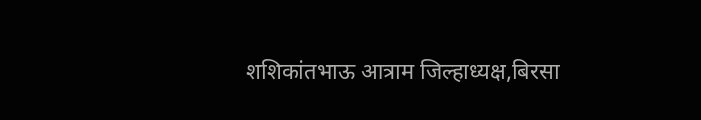शशिकांतभाऊ आत्राम जिल्हाध्यक्ष,बिरसा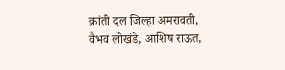क्रांती दल जिल्हा अमरावती, वैभव लोखंडे, आशिष राऊत,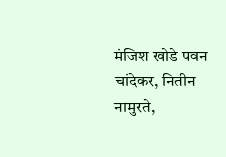मंजिश खोडे पवन चांदेकर, नितीन नामुरते,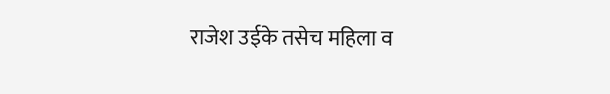राजेश उईके तसेच महिला व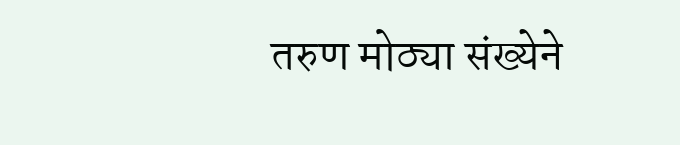तरुण मोठ्या संख्येने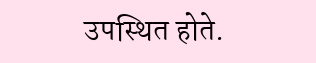उपस्थित होते.